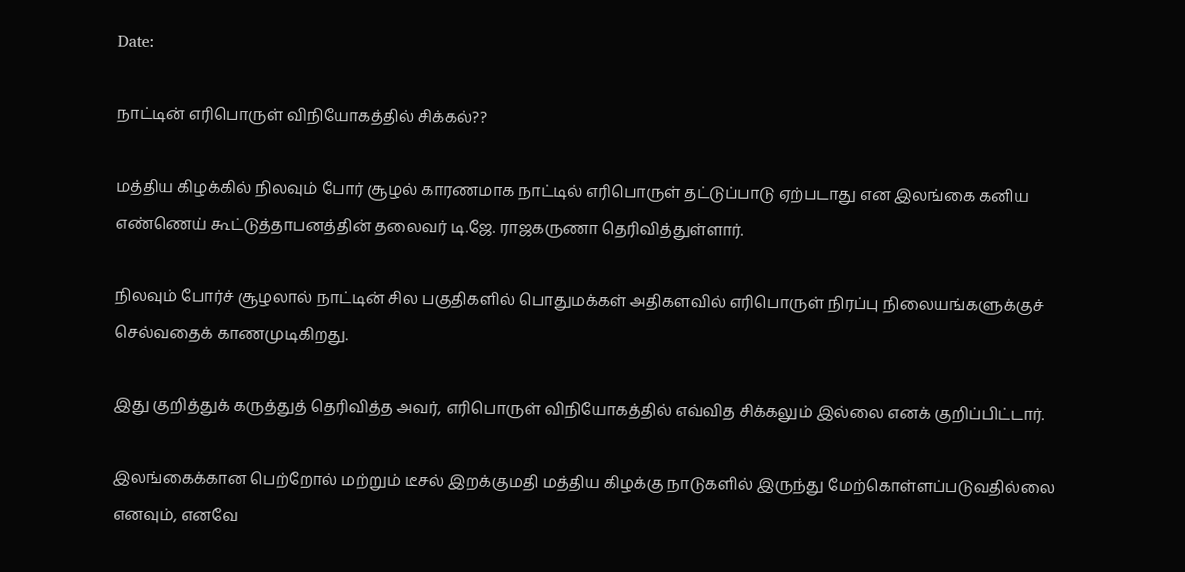Date:

நாட்டின் எரிபொருள் விநியோகத்தில் சிக்கல்??

மத்திய கிழக்கில் நிலவும் போர் சூழல் காரணமாக நாட்டில் எரிபொருள் தட்டுப்பாடு ஏற்படாது என இலங்கை கனிய எண்ணெய் கூட்டுத்தாபனத்தின் தலைவர் டி.ஜே. ராஜகருணா தெரிவித்துள்ளார்.

நிலவும் போர்ச் சூழலால் நாட்டின் சில பகுதிகளில் பொதுமக்கள் அதிகளவில் எரிபொருள் நிரப்பு நிலையங்களுக்குச் செல்வதைக் காணமுடிகிறது.

இது குறித்துக் கருத்துத் தெரிவித்த அவர், எரிபொருள் விநியோகத்தில் எவ்வித சிக்கலும் இல்லை எனக் குறிப்பிட்டார்.

இலங்கைக்கான பெற்றோல் மற்றும் டீசல் இறக்குமதி மத்திய கிழக்கு நாடுகளில் இருந்து மேற்கொள்ளப்படுவதில்லை எனவும், எனவே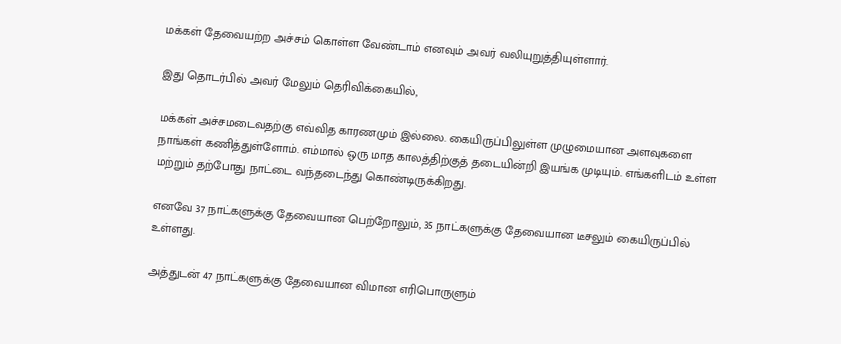மக்கள் தேவையற்ற அச்சம் கொள்ள வேண்டாம் எனவும் அவர் வலியுறுத்தியுள்ளார்.

இது தொடர்பில் அவர் மேலும் தெரிவிக்கையில்,

மக்கள் அச்சமடைவதற்கு எவ்வித காரணமும் இல்லை. கையிருப்பிலுள்ள முழுமையான அளவுகளை நாங்கள் கணித்துள்ளோம். எம்மால் ஒரு மாத காலத்திற்குத் தடையின்றி இயங்க முடியும். எங்களிடம் உள்ள மற்றும் தற்போது நாட்டை வந்தடைந்து கொண்டிருக்கிறது.

எனவே 37 நாட்களுக்கு தேவையான பெற்றோலும், 35 நாட்களுக்கு தேவையான டீசலும் கையிருப்பில் உள்ளது.

அத்துடன் 47 நாட்களுக்கு தேவையான விமான எரிபொருளும்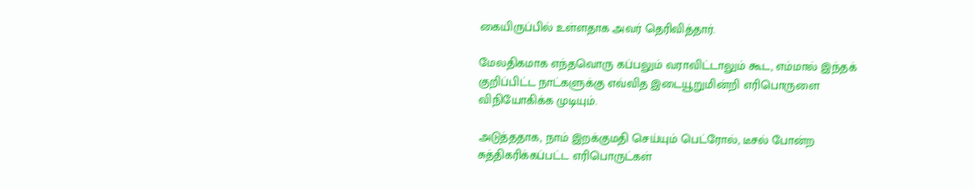கையிருப்பில் உள்ளதாக அவர் தெரிவித்தார்.

மேலதிகமாக எந்தவொரு கப்பலும் வராவிட்டாலும் கூட, எம்மால் இந்தக் குறிப்பிட்ட நாட்களுக்கு எவ்வித இடையூறுமின்றி எரிபொருளை விநியோகிக்க முடியும்.

அடுத்ததாக, நாம் இறக்குமதி செய்யும் பெட்ரோல், டீசல் போன்ற சுத்திகரிக்கப்பட்ட எரிபொருட்கள்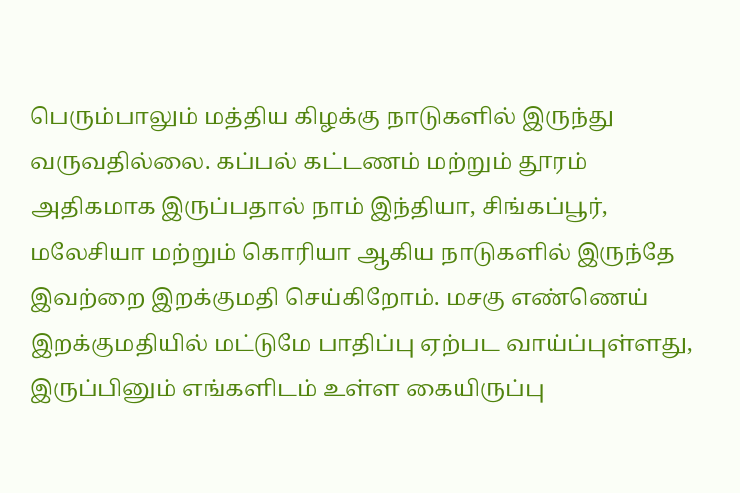பெரும்பாலும் மத்திய கிழக்கு நாடுகளில் இருந்து வருவதில்லை. கப்பல் கட்டணம் மற்றும் தூரம் அதிகமாக இருப்பதால் நாம் இந்தியா, சிங்கப்பூர், மலேசியா மற்றும் கொரியா ஆகிய நாடுகளில் இருந்தே இவற்றை இறக்குமதி செய்கிறோம். மசகு எண்ணெய் இறக்குமதியில் மட்டுமே பாதிப்பு ஏற்பட வாய்ப்புள்ளது, இருப்பினும் எங்களிடம் உள்ள கையிருப்பு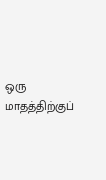ஒரு மாதத்திற்குப்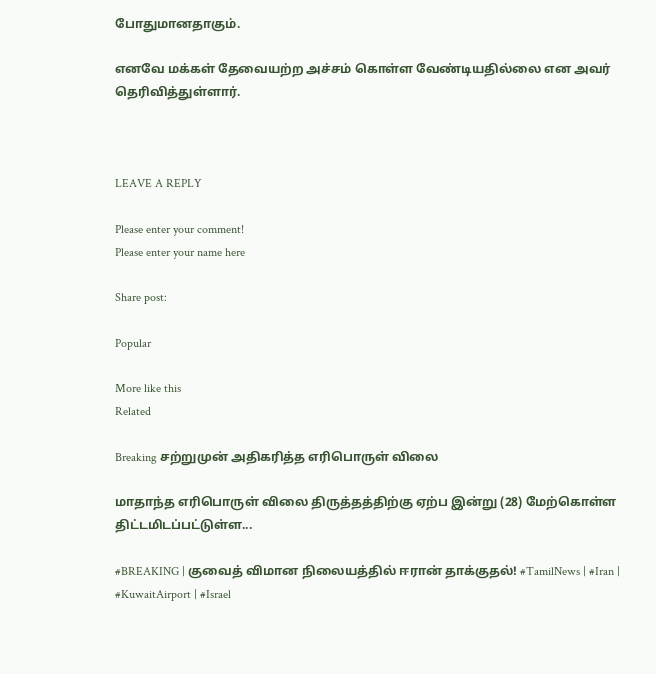போதுமானதாகும்.

எனவே மக்கள் தேவையற்ற அச்சம் கொள்ள வேண்டியதில்லை என அவர் தெரிவித்துள்ளார்.



LEAVE A REPLY

Please enter your comment!
Please enter your name here

Share post:

Popular

More like this
Related

Breaking சற்றுமுன் அதிகரித்த எரிபொருள் விலை

மாதாந்த எரிபொருள் விலை திருத்தத்திற்கு ஏற்ப இன்று (28) மேற்கொள்ள திட்டமிடப்பட்டுள்ள...

#BREAKING | குவைத் விமான நிலையத்தில் ஈரான் தாக்குதல்! #TamilNews | #Iran | #KuwaitAirport | #Israel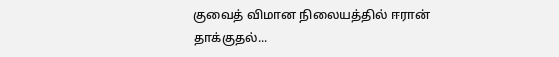குவைத் விமான நிலையத்தில் ஈரான் தாக்குதல்...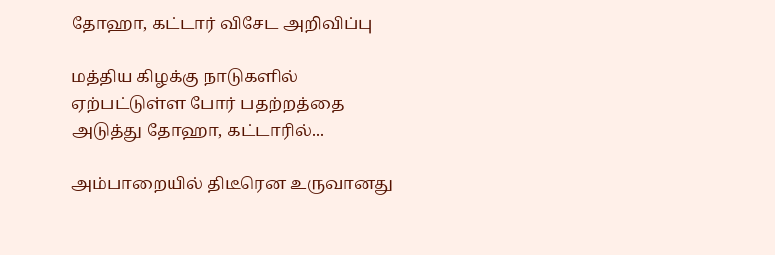தோஹா, கட்டார் விசேட அறிவிப்பு

மத்திய கிழக்கு நாடுகளில் ஏற்பட்டுள்ள போர் பதற்றத்தை அடுத்து தோஹா, கட்டாரில்...

அம்பாறையில் திடீரென உருவானது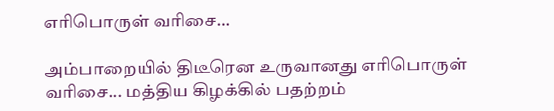எரிபொருள் வரிசை…

அம்பாறையில் திடீரென உருவானது எரிபொருள் வரிசை... மத்திய கிழக்கில் பதற்றம்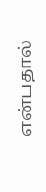என்பதால்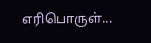எரிபொருள்...